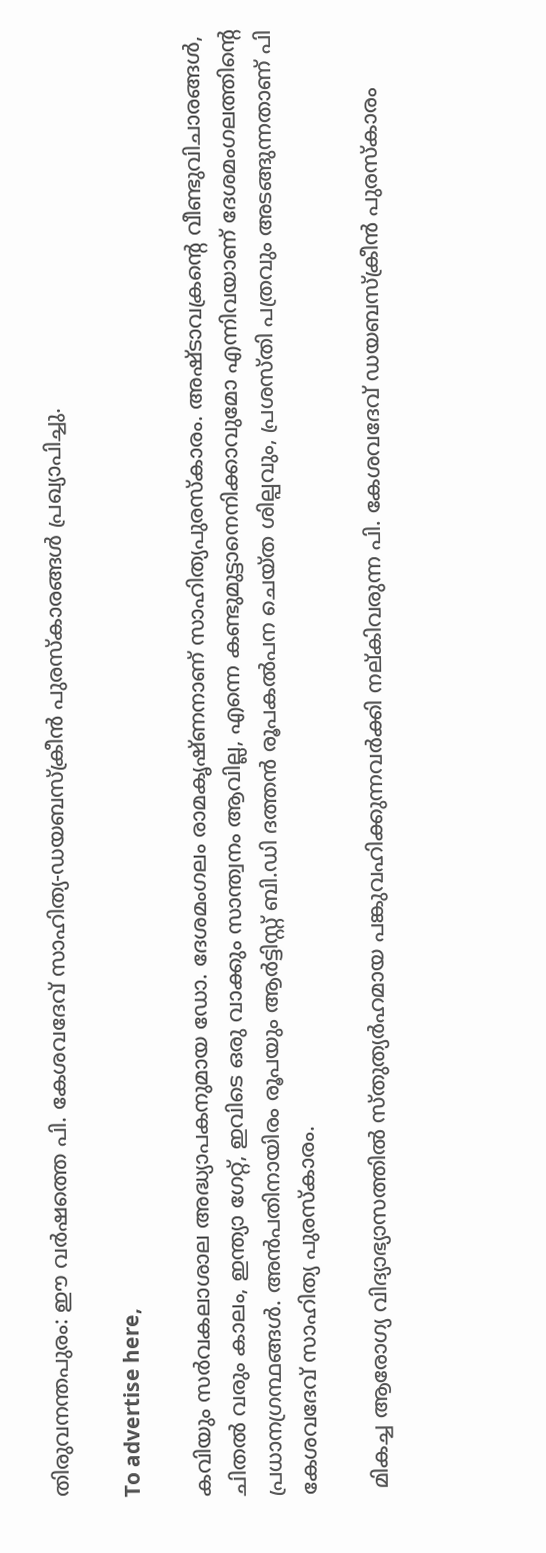തിരുവനന്തപുരം: ഈ വര്‍ഷത്തെ പി. കേശവദേവ് സാഹിത്യ-ഡയബസ്‌ക്രീന്‍ പുരസ്‌കാരങ്ങള്‍ പ്രഖ്യാപിച്ചു.

To advertise here,

കവിയും സര്‍വകലാശാല അദ്ധ്യാപകനുമായ ഡോ. ദേശമംഗലം രാമകൃഷ്ണനാണ് സാഹിത്യപുരസ്‌കാരം. അഷ്ടാവക്രന്റെ വീണ്ടുവിചാരങ്ങള്‍, ചിതല്‍ വരും കാലം, ഇന്ത്യാ ഗേറ്റ്, ഇവിടെ ഒരു വാക്കും സാന്ത്വനം ആവില്ല, എന്നെ കണ്ടുമുട്ടാനെനിക്കാവുമോ എന്നിവയാണ് ദേശമംഗലത്തിന്റെ പ്രധാനഗ്രന്ഥങ്ങള്‍. അന്‍പതിനായിരം രൂപയും ആര്‍ട്ടിസ്റ്റ് ബി.ഡി ദത്തന്‍ രൂപകല്‍പന ചെയ്ത ശില്പവും, പ്രശസ്തി പത്രവും അടങ്ങുന്നതാണ് പി കേശവദേവ് സാഹിത്യ പുരസ്‌കാരം.

 മികച്ച ആരോഗ്യ വിദ്യാഭ്യാസത്തില്‍ സ്തുത്യര്‍ഹമായ പങ്കുവഹിക്കുന്നവര്‍ക്കി നല്കിവരുന്ന പി. കേശവദേവ് ഡയബസ്‌ക്രീന്‍ പുരസ്‌കാരം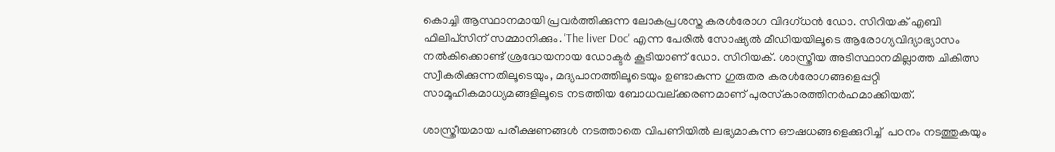കൊച്ചി ആസ്ഥാനമായി പ്രവര്‍ത്തിക്കുന്ന ലോകപ്രശസ്ത കരള്‍രോഗ വിദഗ്ധന്‍ ഡോ. സിറിയക് എബി ഫിലിപ്‌സിന് സമ്മാനിക്കും. 'The liver Doc' എന്ന പേരില്‍ സോഷ്യല്‍ മീഡിയയിലൂടെ ആരോഗ്യവിദ്യാഭ്യാസം നല്‍കിക്കൊണ്ട് ശ്രദ്ധേയനായ ഡോക്ടര്‍ കൂടിയാണ് ഡോ. സിറിയക്. ശാസ്ത്രീയ അടിസ്ഥാനമില്ലാത്ത ചികിത്സ സ്വീകരിക്കുന്നതിലൂടെയും, മദ്യപാനത്തിലൂടെയും ഉണ്ടാകുന്ന ഗുരുതര കരള്‍രോഗങ്ങളെപ്പറ്റി സാമൂഹികമാധ്യമങ്ങളിലൂടെ നടത്തിയ ബോധവല്ക്കരണമാണ് പുരസ്‌കാരത്തിനര്‍ഹമാക്കിയത്.

ശാസ്ത്രീയമായ പരീക്ഷണങ്ങള്‍ നടത്താതെ വിപണിയില്‍ ലഭ്യമാകുന്ന ഔഷധങ്ങളെക്കുറിച്ച്  പഠനം നടത്തുകയും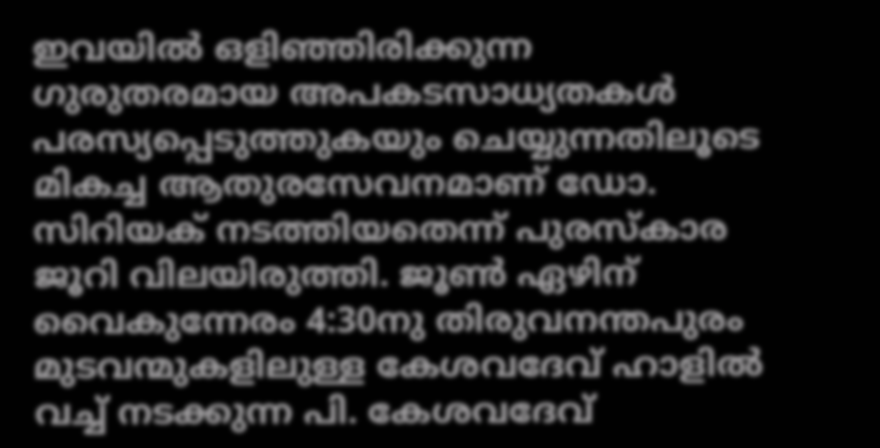ഇവയില്‍ ഒളിഞ്ഞിരിക്കുന്ന ഗുരുതരമായ അപകടസാധ്യതകള്‍ പരസ്യപ്പെടുത്തുകയും ചെയ്യുന്നതിലൂടെ മികച്ച ആതുരസേവനമാണ് ഡോ. സിറിയക് നടത്തിയതെന്ന് പുരസ്‌കാര ജൂറി വിലയിരുത്തി. ജൂണ്‍ ഏഴിന് വൈകുന്നേരം 4:30നു തിരുവനന്തപുരം മുടവന്മുകളിലുള്ള കേശവദേവ് ഹാളില്‍ വച്ച് നടക്കുന്ന പി. കേശവദേവ്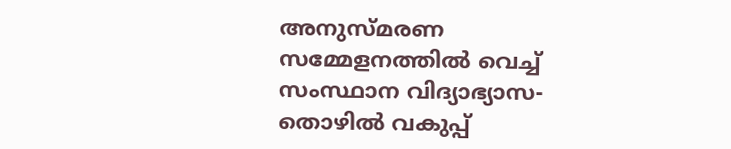അനുസ്മരണ സമ്മേളനത്തില്‍ വെച്ച് സംസ്ഥാന വിദ്യാഭ്യാസ-തൊഴില്‍ വകുപ്പ്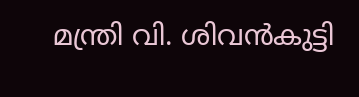മന്ത്രി വി. ശിവന്‍കുട്ടി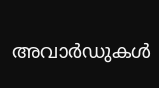അവാര്‍ഡുകള്‍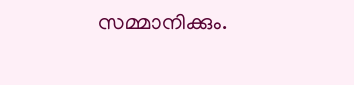സമ്മാനിക്കും.